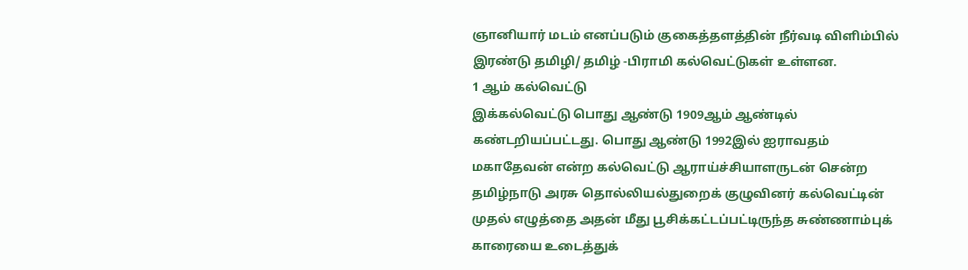ஞானியார் மடம் எனப்படும் குகைத்தளத்தின் நீர்வடி விளிம்பில் இரண்டு தமிழி/ தமிழ் -பிராமி கல்வெட்டுகள் உள்ளன.
1 ஆம் கல்வெட்டு
இக்கல்வெட்டு பொது ஆண்டு 1909ஆம் ஆண்டில் கண்டறியப்பட்டது. பொது ஆண்டு 1992இல் ஐராவதம் மகாதேவன் என்ற கல்வெட்டு ஆராய்ச்சியாளருடன் சென்ற தமிழ்நாடு அரசு தொல்லியல்துறைக் குழுவினர் கல்வெட்டின் முதல் எழுத்தை அதன் மீது பூசிக்கட்டப்பட்டிருந்த சுண்ணாம்புக் காரையை உடைத்துக்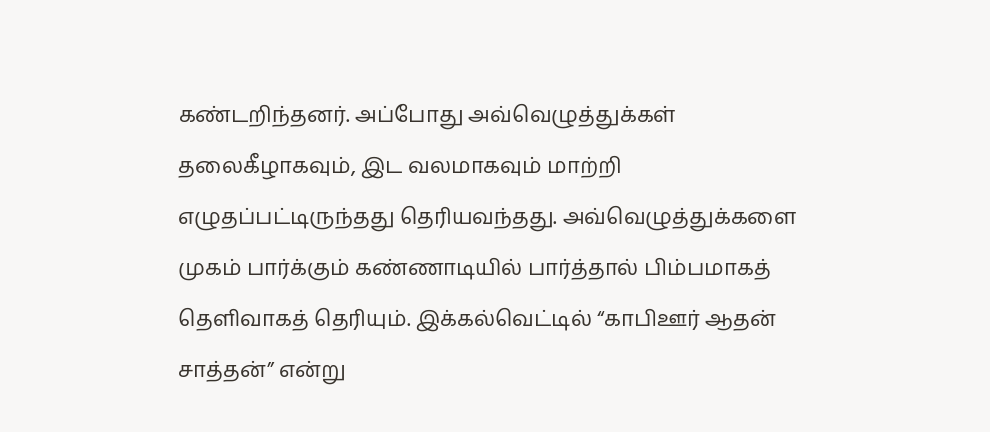கண்டறிந்தனர். அப்போது அவ்வெழுத்துக்கள் தலைகீழாகவும், இட வலமாகவும் மாற்றி எழுதப்பட்டிருந்தது தெரியவந்தது. அவ்வெழுத்துக்களை முகம் பார்க்கும் கண்ணாடியில் பார்த்தால் பிம்பமாகத் தெளிவாகத் தெரியும். இக்கல்வெட்டில் “காபிஊர் ஆதன் சாத்தன்” என்று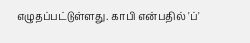எழுதப்பட்டுள்ளது. காபி என்பதில் 'ப்'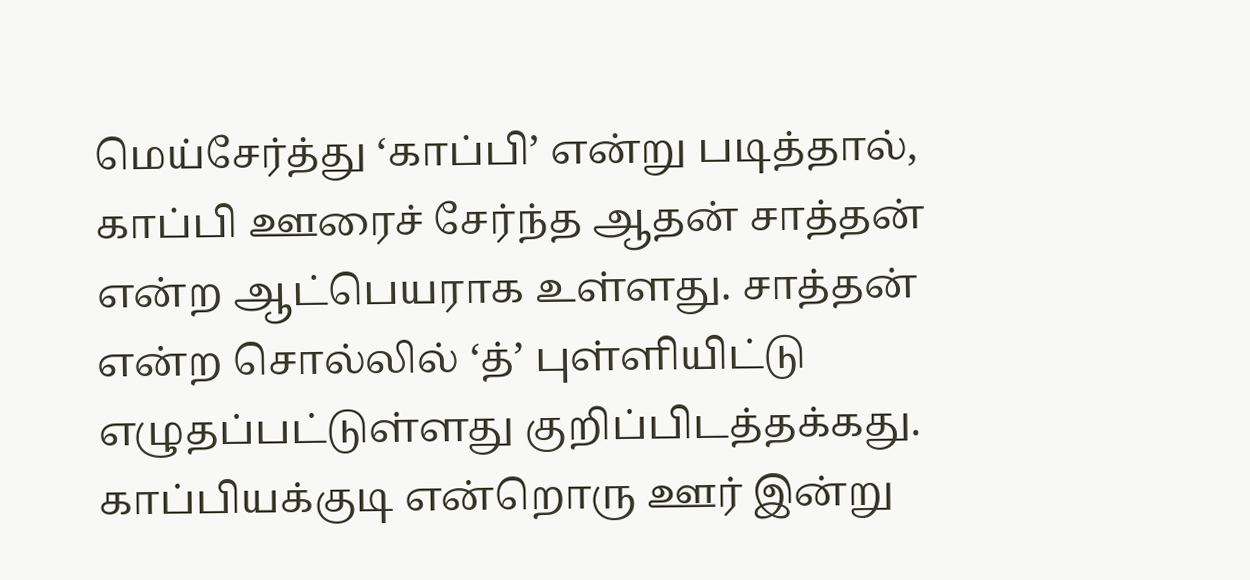மெய்சேர்த்து ‘காப்பி’ என்று படித்தால், காப்பி ஊரைச் சேர்ந்த ஆதன் சாத்தன் என்ற ஆட்பெயராக உள்ளது. சாத்தன் என்ற சொல்லில் ‘த்’ புள்ளியிட்டு எழுதப்பட்டுள்ளது குறிப்பிடத்தக்கது. காப்பியக்குடி என்றொரு ஊர் இன்று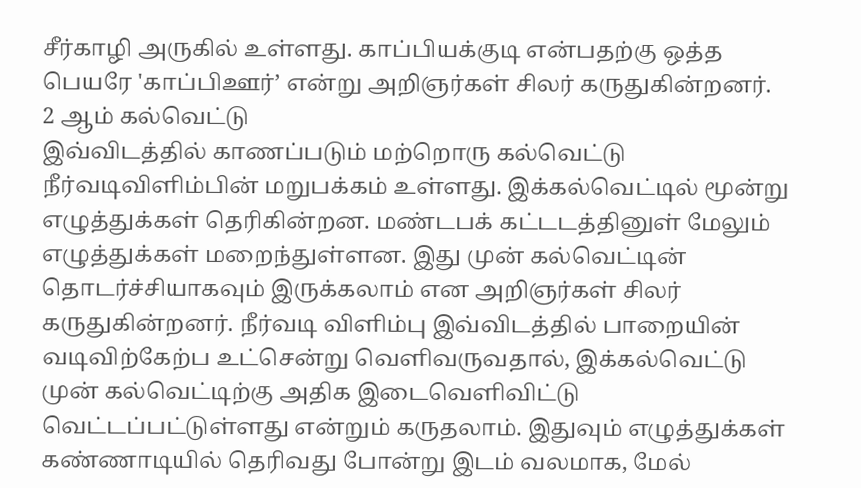சீர்காழி அருகில் உள்ளது. காப்பியக்குடி என்பதற்கு ஒத்த பெயரே 'காப்பிஊர்’ என்று அறிஞர்கள் சிலர் கருதுகின்றனர்.
2 ஆம் கல்வெட்டு
இவ்விடத்தில் காணப்படும் மற்றொரு கல்வெட்டு நீர்வடிவிளிம்பின் மறுபக்கம் உள்ளது. இக்கல்வெட்டில் மூன்று எழுத்துக்கள் தெரிகின்றன. மண்டபக் கட்டடத்தினுள் மேலும் எழுத்துக்கள் மறைந்துள்ளன. இது முன் கல்வெட்டின் தொடர்ச்சியாகவும் இருக்கலாம் என அறிஞர்கள் சிலர் கருதுகின்றனர். நீர்வடி விளிம்பு இவ்விடத்தில் பாறையின் வடிவிற்கேற்ப உட்சென்று வெளிவருவதால், இக்கல்வெட்டு முன் கல்வெட்டிற்கு அதிக இடைவெளிவிட்டு வெட்டப்பட்டுள்ளது என்றும் கருதலாம். இதுவும் எழுத்துக்கள் கண்ணாடியில் தெரிவது போன்று இடம் வலமாக, மேல்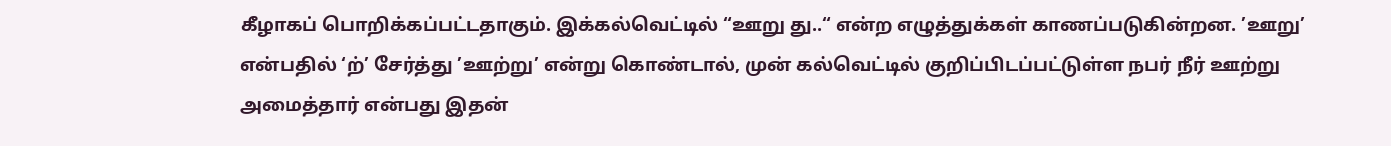கீழாகப் பொறிக்கப்பட்டதாகும். இக்கல்வெட்டில் “ஊறு து..“ என்ற எழுத்துக்கள் காணப்படுகின்றன. ’ஊறு’ என்பதில் ‘ற்’ சேர்த்து ’ஊற்று’ என்று கொண்டால், முன் கல்வெட்டில் குறிப்பிடப்பட்டுள்ள நபர் நீர் ஊற்று அமைத்தார் என்பது இதன்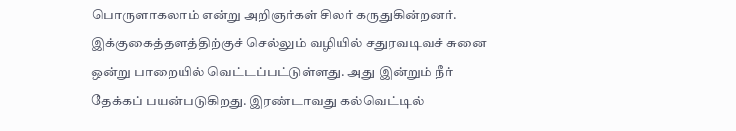பொருளாகலாம் என்று அறிஞர்கள் சிலர் கருதுகின்றனர். இக்குகைத்தளத்திற்குச் செல்லும் வழியில் சதுரவடிவச் சுனை ஒன்று பாறையில் வெட்டப்பட்டுள்ளது. அது இன்றும் நீர் தேக்கப் பயன்படுகிறது. இரண்டாவது கல்வெட்டில்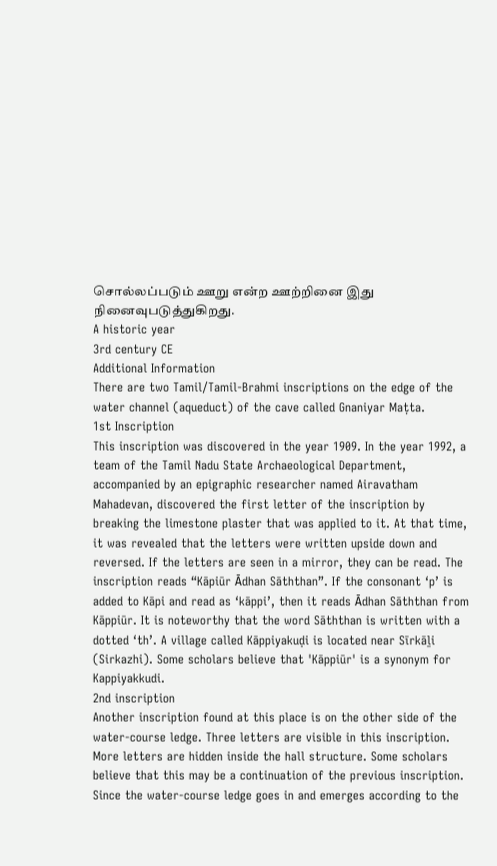சொல்லப்படும் ஊறு என்ற ஊற்றினை இது நினைவுபடுத்துகிறது.
A historic year
3rd century CE
Additional Information
There are two Tamil/Tamil-Brahmi inscriptions on the edge of the water channel (aqueduct) of the cave called Gnaniyar Maṭta.
1st Inscription
This inscription was discovered in the year 1909. In the year 1992, a team of the Tamil Nadu State Archaeological Department, accompanied by an epigraphic researcher named Airavatham Mahadevan, discovered the first letter of the inscription by breaking the limestone plaster that was applied to it. At that time, it was revealed that the letters were written upside down and reversed. If the letters are seen in a mirror, they can be read. The inscription reads “Kāpiūr Ᾱdhan Sāththan”. If the consonant ‘p’ is added to Kāpi and read as ‘kāppi’, then it reads Ᾱdhan Sāththan from Kāppiūr. It is noteworthy that the word Sāththan is written with a dotted ‘th’. A village called Kāppiyakuḍi is located near Sīrkāḻi (Sirkazhi). Some scholars believe that 'Kāppiūr' is a synonym for Kappiyakkudi.
2nd inscription
Another inscription found at this place is on the other side of the water-course ledge. Three letters are visible in this inscription. More letters are hidden inside the hall structure. Some scholars believe that this may be a continuation of the previous inscription. Since the water-course ledge goes in and emerges according to the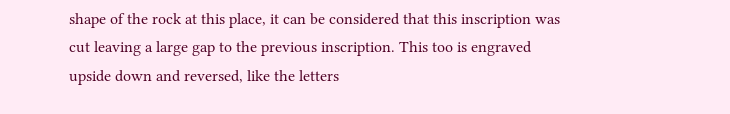shape of the rock at this place, it can be considered that this inscription was cut leaving a large gap to the previous inscription. This too is engraved upside down and reversed, like the letters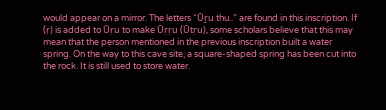would appear on a mirror. The letters “Ūṟu thu..” are found in this inscription. If (ṛ) is added to Ūṛu to make Ūṛṛu (Ūtṛu), some scholars believe that this may mean that the person mentioned in the previous inscription built a water spring. On the way to this cave site, a square-shaped spring has been cut into the rock. It is still used to store water.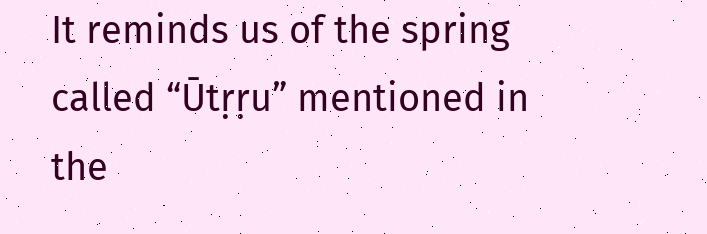It reminds us of the spring called “Ūtṛṛu” mentioned in the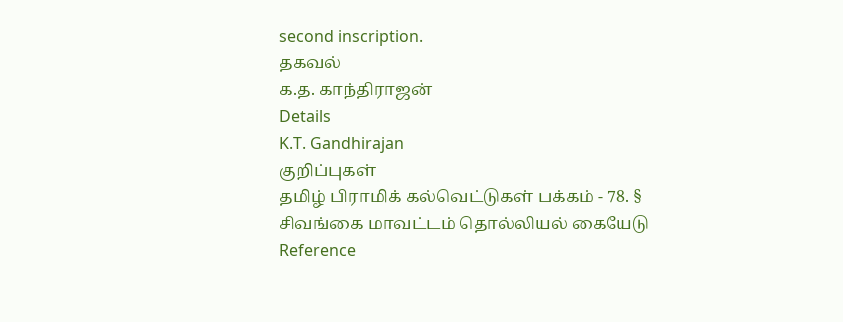second inscription.
தகவல்
க.த. காந்திராஜன்
Details
K.T. Gandhirajan
குறிப்புகள்
தமிழ் பிராமிக் கல்வெட்டுகள் பக்கம் - 78. §
சிவங்கை மாவட்டம் தொல்லியல் கையேடு
Reference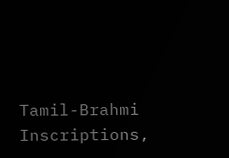Tamil-Brahmi Inscriptions,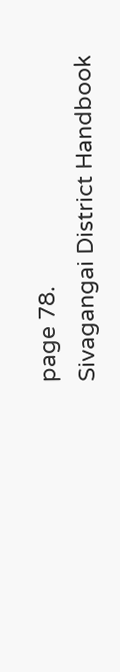page 78.
Sivagangai District Handbook